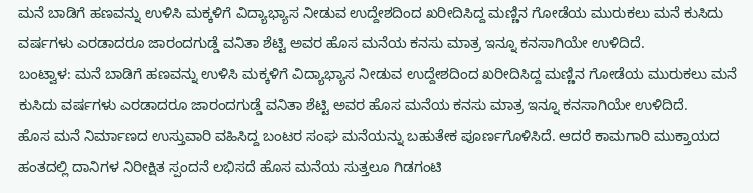ಮನೆ ಬಾಡಿಗೆ ಹಣವನ್ನು ಉಳಿಸಿ ಮಕ್ಕಳಿಗೆ ವಿದ್ಯಾಭ್ಯಾಸ ನೀಡುವ ಉದ್ದೇಶದಿಂದ ಖರೀದಿಸಿದ್ದ ಮಣ್ಣಿನ ಗೋಡೆಯ ಮುರುಕಲು ಮನೆ ಕುಸಿದು ವರ್ಷಗಳು ಎರಡಾದರೂ ಜಾರಂದಗುಡ್ಡೆ ವನಿತಾ ಶೆಟ್ಟಿ ಅವರ ಹೊಸ ಮನೆಯ ಕನಸು ಮಾತ್ರ ಇನ್ನೂ ಕನಸಾಗಿಯೇ ಉಳಿದಿದೆ.
ಬಂಟ್ವಾಳ: ಮನೆ ಬಾಡಿಗೆ ಹಣವನ್ನು ಉಳಿಸಿ ಮಕ್ಕಳಿಗೆ ವಿದ್ಯಾಭ್ಯಾಸ ನೀಡುವ ಉದ್ದೇಶದಿಂದ ಖರೀದಿಸಿದ್ದ ಮಣ್ಣಿನ ಗೋಡೆಯ ಮುರುಕಲು ಮನೆ ಕುಸಿದು ವರ್ಷಗಳು ಎರಡಾದರೂ ಜಾರಂದಗುಡ್ಡೆ ವನಿತಾ ಶೆಟ್ಟಿ ಅವರ ಹೊಸ ಮನೆಯ ಕನಸು ಮಾತ್ರ ಇನ್ನೂ ಕನಸಾಗಿಯೇ ಉಳಿದಿದೆ.
ಹೊಸ ಮನೆ ನಿರ್ಮಾಣದ ಉಸ್ತುವಾರಿ ವಹಿಸಿದ್ದ ಬಂಟರ ಸಂಘ ಮನೆಯನ್ನು ಬಹುತೇಕ ಪೂರ್ಣಗೊಳಿಸಿದೆ. ಆದರೆ ಕಾಮಗಾರಿ ಮುಕ್ತಾಯದ ಹಂತದಲ್ಲಿ ದಾನಿಗಳ ನಿರೀಕ್ಷಿತ ಸ್ಪಂದನೆ ಲಭಿಸದೆ ಹೊಸ ಮನೆಯ ಸುತ್ತಲೂ ಗಿಡಗಂಟಿ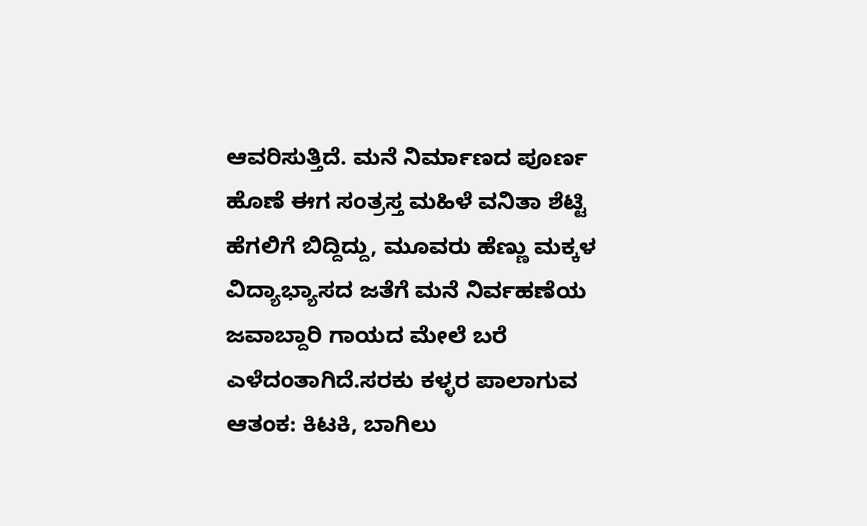ಆವರಿಸುತ್ತಿದೆ. ಮನೆ ನಿರ್ಮಾಣದ ಪೂರ್ಣ ಹೊಣೆ ಈಗ ಸಂತ್ರಸ್ತ ಮಹಿಳೆ ವನಿತಾ ಶೆಟ್ಟಿ ಹೆಗಲಿಗೆ ಬಿದ್ದಿದ್ದು, ಮೂವರು ಹೆಣ್ಣು ಮಕ್ಕಳ ವಿದ್ಯಾಭ್ಯಾಸದ ಜತೆಗೆ ಮನೆ ನಿರ್ವಹಣೆಯ ಜವಾಬ್ದಾರಿ ಗಾಯದ ಮೇಲೆ ಬರೆ ಎಳೆದಂತಾಗಿದೆ.ಸರಕು ಕಳ್ಳರ ಪಾಲಾಗುವ ಆತಂಕ: ಕಿಟಕಿ, ಬಾಗಿಲು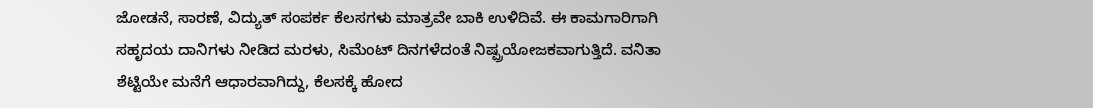ಜೋಡನೆ, ಸಾರಣೆ, ವಿದ್ಯುತ್ ಸಂಪರ್ಕ ಕೆಲಸಗಳು ಮಾತ್ರವೇ ಬಾಕಿ ಉಳಿದಿವೆ. ಈ ಕಾಮಗಾರಿಗಾಗಿ ಸಹೃದಯ ದಾನಿಗಳು ನೀಡಿದ ಮರಳು, ಸಿಮೆಂಟ್ ದಿನಗಳೆದಂತೆ ನಿಷ್ಪ್ರಯೋಜಕವಾಗುತ್ತಿದೆ. ವನಿತಾ ಶೆಟ್ಟಿಯೇ ಮನೆಗೆ ಆಧಾರವಾಗಿದ್ದು, ಕೆಲಸಕ್ಕೆ ಹೋದ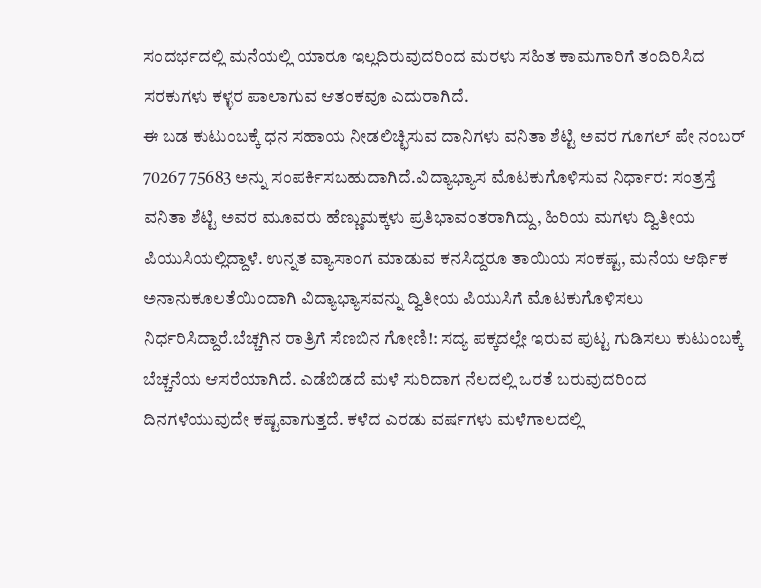ಸಂದರ್ಭದಲ್ಲಿ ಮನೆಯಲ್ಲಿ ಯಾರೂ ಇಲ್ಲದಿರುವುದರಿಂದ ಮರಳು ಸಹಿತ ಕಾಮಗಾರಿಗೆ ತಂದಿರಿಸಿದ ಸರಕುಗಳು ಕಳ್ಳರ ಪಾಲಾಗುವ ಆತಂಕವೂ ಎದುರಾಗಿದೆ.
ಈ ಬಡ ಕುಟುಂಬಕ್ಕೆ ಧನ ಸಹಾಯ ನೀಡಲಿಚ್ಛಿಸುವ ದಾನಿಗಳು ವನಿತಾ ಶೆಟ್ಟಿ ಅವರ ಗೂಗಲ್ ಪೇ ನಂಬರ್ 70267 75683 ಅನ್ನು ಸಂಪರ್ಕಿಸಬಹುದಾಗಿದೆ.ವಿದ್ಯಾಭ್ಯಾಸ ಮೊಟಕುಗೊಳಿಸುವ ನಿರ್ಧಾರ: ಸಂತ್ರಸ್ತೆ ವನಿತಾ ಶೆಟ್ಟಿ ಅವರ ಮೂವರು ಹೆಣ್ಣುಮಕ್ಕಳು ಪ್ರತಿಭಾವಂತರಾಗಿದ್ದು, ಹಿರಿಯ ಮಗಳು ದ್ವಿತೀಯ ಪಿಯುಸಿಯಲ್ಲಿದ್ದಾಳೆ. ಉನ್ನತ ವ್ಯಾಸಾಂಗ ಮಾಡುವ ಕನಸಿದ್ದರೂ ತಾಯಿಯ ಸಂಕಷ್ಟ, ಮನೆಯ ಆರ್ಥಿಕ ಅನಾನುಕೂಲತೆಯಿಂದಾಗಿ ವಿದ್ಯಾಭ್ಯಾಸವನ್ನು ದ್ವಿತೀಯ ಪಿಯುಸಿಗೆ ಮೊಟಕುಗೊಳಿಸಲು ನಿರ್ಧರಿಸಿದ್ದಾರೆ.ಬೆಚ್ಚಗಿನ ರಾತ್ರಿಗೆ ಸೆಣಬಿನ ಗೋಣಿ!: ಸದ್ಯ ಪಕ್ಕದಲ್ಲೇ ಇರುವ ಪುಟ್ಟ ಗುಡಿಸಲು ಕುಟುಂಬಕ್ಕೆ ಬೆಚ್ಚನೆಯ ಆಸರೆಯಾಗಿದೆ. ಎಡೆಬಿಡದೆ ಮಳೆ ಸುರಿದಾಗ ನೆಲದಲ್ಲಿ ಒರತೆ ಬರುವುದರಿಂದ ದಿನಗಳೆಯುವುದೇ ಕಷ್ಟವಾಗುತ್ತದೆ. ಕಳೆದ ಎರಡು ವರ್ಷಗಳು ಮಳೆಗಾಲದಲ್ಲಿ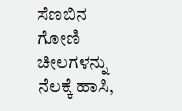ಸೆಣಬಿನ ಗೋಣಿ ಚೀಲಗಳನ್ನು ನೆಲಕ್ಕೆ ಹಾಸಿ,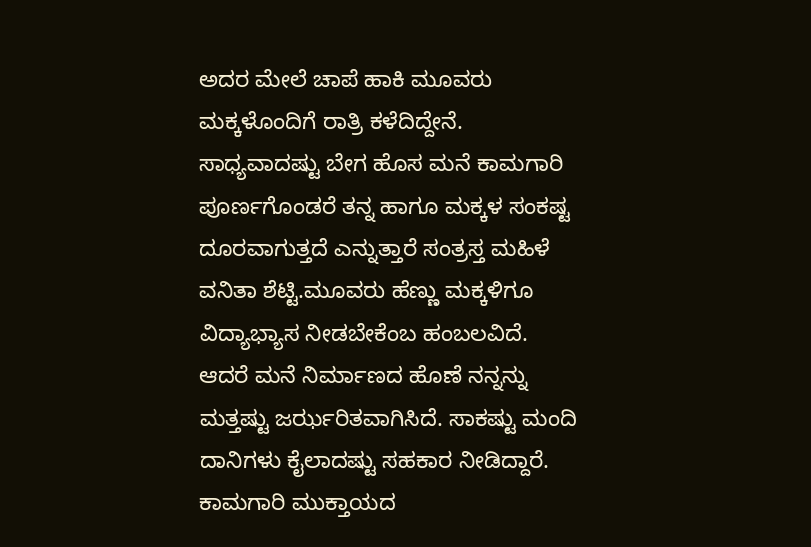ಅದರ ಮೇಲೆ ಚಾಪೆ ಹಾಕಿ ಮೂವರು ಮಕ್ಕಳೊಂದಿಗೆ ರಾತ್ರಿ ಕಳೆದಿದ್ದೇನೆ. ಸಾಧ್ಯವಾದಷ್ಟು ಬೇಗ ಹೊಸ ಮನೆ ಕಾಮಗಾರಿ ಪೂರ್ಣಗೊಂಡರೆ ತನ್ನ ಹಾಗೂ ಮಕ್ಕಳ ಸಂಕಷ್ಟ ದೂರವಾಗುತ್ತದೆ ಎನ್ನುತ್ತಾರೆ ಸಂತ್ರಸ್ತ ಮಹಿಳೆ ವನಿತಾ ಶೆಟ್ಟಿ.ಮೂವರು ಹೆಣ್ಣು ಮಕ್ಕಳಿಗೂ ವಿದ್ಯಾಭ್ಯಾಸ ನೀಡಬೇಕೆಂಬ ಹಂಬಲವಿದೆ. ಆದರೆ ಮನೆ ನಿರ್ಮಾಣದ ಹೊಣೆ ನನ್ನನ್ನು ಮತ್ತಷ್ಟು ಜರ್ಝರಿತವಾಗಿಸಿದೆ. ಸಾಕಷ್ಟು ಮಂದಿ ದಾನಿಗಳು ಕೈಲಾದಷ್ಟು ಸಹಕಾರ ನೀಡಿದ್ದಾರೆ. ಕಾಮಗಾರಿ ಮುಕ್ತಾಯದ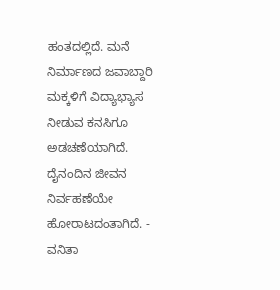ಹಂತದಲ್ಲಿದೆ. ಮನೆ ನಿರ್ಮಾಣದ ಜವಾಬ್ದಾರಿ ಮಕ್ಕಳಿಗೆ ವಿದ್ಯಾಭ್ಯಾಸ ನೀಡುವ ಕನಸಿಗೂ ಅಡಚಣೆಯಾಗಿದೆ. ದೈನಂದಿನ ಜೀವನ ನಿರ್ವಹಣೆಯೇ ಹೋರಾಟದಂತಾಗಿದೆ. - ವನಿತಾ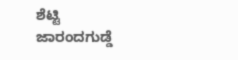ಶೆಟ್ಟಿ ಜಾರಂದಗುಡ್ಡೆ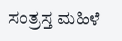ಸಂತ್ರಸ್ತ ಮಹಿಳೆ